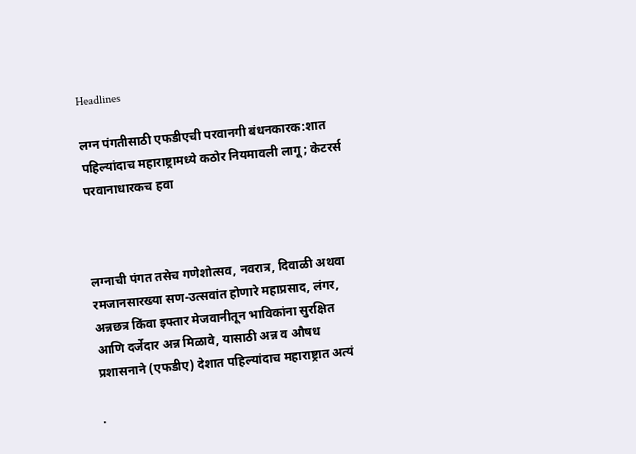Headlines

लग्न पंगतीसाठी एफडीएची परवानगी बंधनकारक:शात पहिल्यांदाच महाराष्ट्रामध्ये कठोर नियमावली लागू; केटरर्स परवानाधारकच हवा



लग्नाची पंगत तसेच गणेशोत्सव, नवरात्र, दिवाळी अथवा रमजानसारख्या सण-उत्सवांत होणारे महाप्रसाद, लंगर, अन्नछत्र किंवा इफ्तार मेजवानीतून भाविकांना सुरक्षित आणि दर्जेदार अन्न मिळावे, यासाठी अन्न व औषध प्रशासनाने (एफडीए) देशात पहिल्यांदाच महाराष्ट्रात अत्यं

.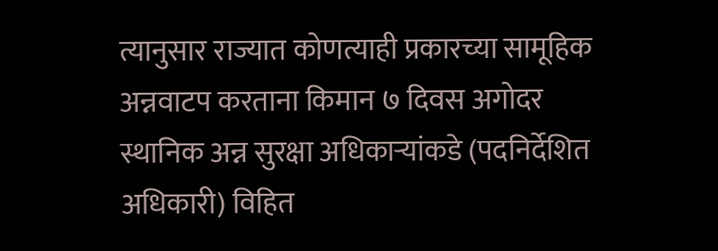त्यानुसार राज्यात कोणत्याही प्रकारच्या सामूहिक अन्नवाटप करताना किमान ७ दिवस अगोदर स्थानिक अन्न सुरक्षा अधिकाऱ्यांकडे (पदनिर्देशित अधिकारी) विहित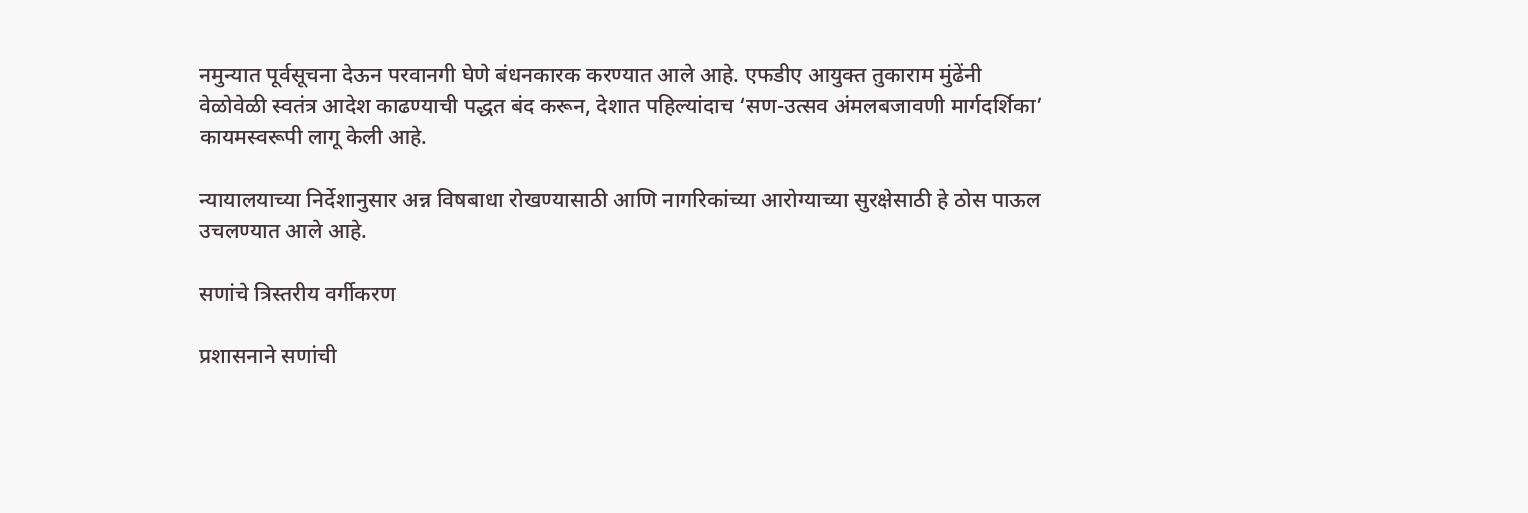नमुन्यात पूर्वसूचना देऊन परवानगी घेणे बंधनकारक करण्यात आले आहे. एफडीए आयुक्त तुकाराम मुंढेंनी वेळोवेळी स्वतंत्र आदेश काढण्याची पद्धत बंद करून, देशात पहिल्यांदाच ‘सण-उत्सव अंमलबजावणी मार्गदर्शिका’ कायमस्वरूपी लागू केली आहे.

न्यायालयाच्या निर्देशानुसार अन्न विषबाधा रोखण्यासाठी आणि नागरिकांच्या आरोग्याच्या सुरक्षेसाठी हे ठोस पाऊल उचलण्यात आले आहे.

सणांचे त्रिस्तरीय वर्गीकरण

प्रशासनाने सणांची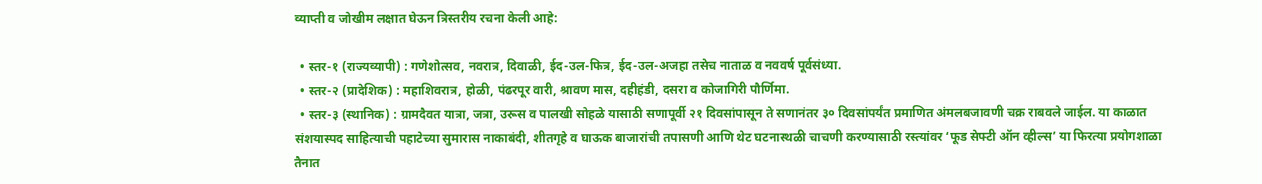व्याप्ती व जोखीम लक्षात घेऊन त्रिस्तरीय रचना केली आहे:

  • स्तर-१ (राज्यव्यापी) : गणेशोत्सव, नवरात्र, दिवाळी, ईद-उल-फित्र, ईद-उल-अजहा तसेच नाताळ व नववर्ष पूर्वसंध्या.
  • स्तर-२ (प्रादेशिक) : महाशिवरात्र, होळी, पंढरपूर वारी, श्रावण मास, दहीहंडी, दसरा व कोजागिरी पौर्णिमा.
  • स्तर-३ (स्थानिक) : ग्रामदैवत यात्रा, जत्रा, उरूस व पालखी सोहळे यासाठी सणापूर्वी २१ दिवसांपासून ते सणानंतर ३० दिवसांपर्यंत प्रमाणित अंमलबजावणी चक्र राबवले जाईल. या काळात संशयास्पद साहित्याची पहाटेच्या सुमारास नाकाबंदी, शीतगृहे व घाऊक बाजारांची तपासणी आणि थेट घटनास्थळी चाचणी करण्यासाठी रस्त्यांवर ‘फूड सेफ्टी ऑन व्हील्स’ या फिरत्या प्रयोगशाळा तैनात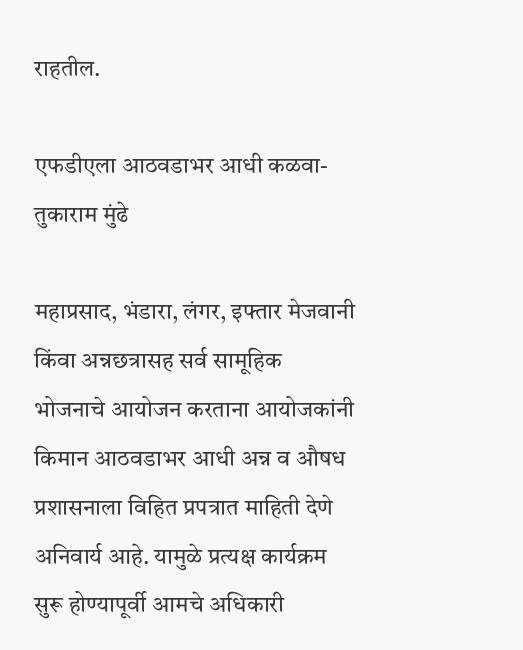राहतील.

एफडीएला आठवडाभर आधी कळवा- तुकाराम मुंढे

महाप्रसाद, भंडारा, लंगर, इफ्तार मेजवानी किंवा अन्नछत्रासह सर्व सामूहिक भोजनाचे आयोजन करताना आयोजकांनी किमान आठवडाभर आधी अन्न व औषध प्रशासनाला विहित प्रपत्रात माहिती देणे अनिवार्य आहे. यामुळे प्रत्यक्ष कार्यक्रम सुरू होण्यापूर्वी आमचे अधिकारी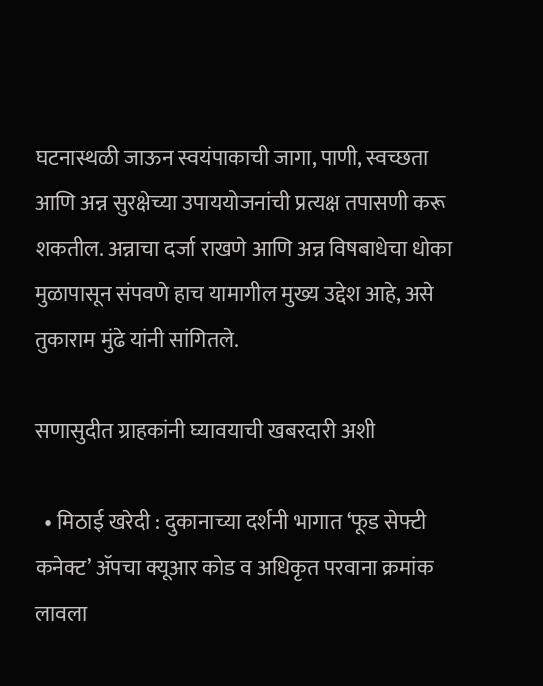घटनास्थळी जाऊन स्वयंपाकाची जागा, पाणी, स्वच्छता आणि अन्न सुरक्षेच्या उपाययोजनांची प्रत्यक्ष तपासणी करू शकतील. अन्नाचा दर्जा राखणे आणि अन्न विषबाधेचा धोका मुळापासून संपवणे हाच यामागील मुख्य उद्देश आहे, असे तुकाराम मुंढे यांनी सांगितले.

सणासुदीत ग्राहकांनी घ्यावयाची खबरदारी अशी

  • मिठाई खरेदी : दुकानाच्या दर्शनी भागात ‘फूड सेफ्टी कनेक्ट’ ॲपचा क्यूआर कोड व अधिकृत परवाना क्रमांक लावला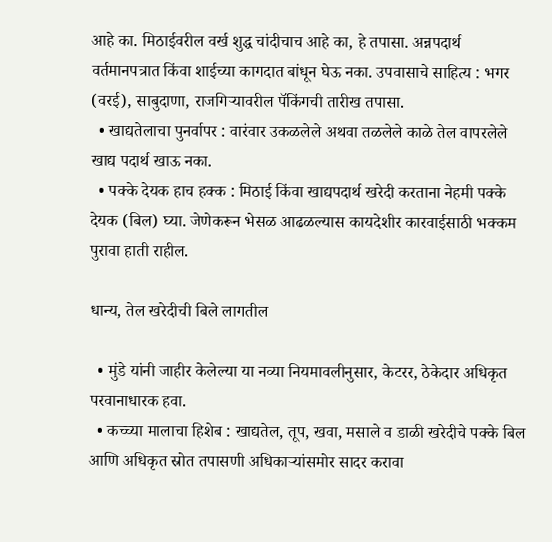आहे का. मिठाईवरील वर्ख शुद्ध चांदीचाच आहे का, हे तपासा. अन्नपदार्थ वर्तमानपत्रात किंवा शाईच्या कागदात बांधून घेऊ नका. उपवासाचे साहित्य : भगर (वरई), साबुदाणा, राजगिऱ्यावरील पॅकिंगची तारीख तपासा.
  • खाद्यतेलाचा पुनर्वापर : वारंवार उकळलेले अथवा तळलेले काळे तेल वापरलेले खाद्य पदार्थ खाऊ नका.
  • पक्के देयक हाच हक्क : मिठाई किंवा खाद्यपदार्थ खरेदी करताना नेहमी पक्के देयक (बिल) घ्या. जेणेकरून भेसळ आढळल्यास कायदेशीर कारवाईसाठी भक्कम पुरावा हाती राहील.

धान्य, तेल खरेदीची बिले लागतील

  • मुंडे यांनी जाहीर केलेल्या या नव्या नियमावलीनुसार, केटरर, ठेकेदार अधिकृत परवानाधारक हवा.
  • कच्च्या मालाचा हिशेब : खाद्यतेल, तूप, खवा, मसाले व डाळी खरेदीचे पक्के बिल आणि अधिकृत स्रोत तपासणी अधिकाऱ्यांसमोर सादर करावा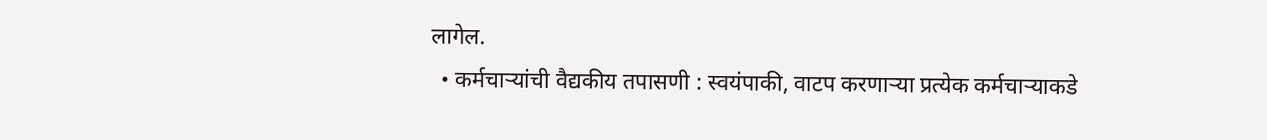लागेल.
  • कर्मचाऱ्यांची वैद्यकीय तपासणी : स्वयंपाकी, वाटप करणाऱ्या प्रत्येक कर्मचाऱ्याकडे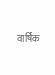वार्षिक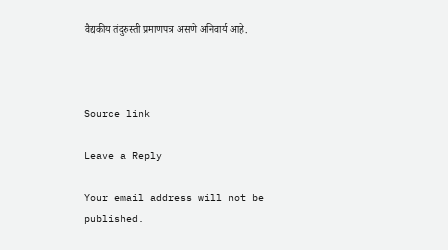वैद्यकीय तंदुरुस्ती प्रमाणपत्र असणे अनिवार्य आहे.



Source link

Leave a Reply

Your email address will not be published.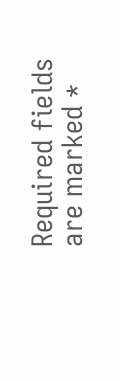Required fields are marked *